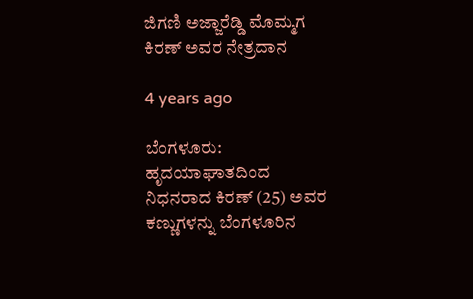ಜಿಗಣಿ ಅಜ್ಜಾರೆಡ್ಡಿ ಮೊಮ್ಮಗ ಕಿರಣ್ ಅವರ ನೇತ್ರದಾನ

4 years ago

ಬೆಂಗಳೂರು: ಹೃದಯಾಘಾತದಿಂದ ನಿಧನರಾದ ಕಿರಣ್ (25) ಅವರ ಕಣ್ಣುಗಳನ್ನು ಬೆಂಗಳೂರಿನ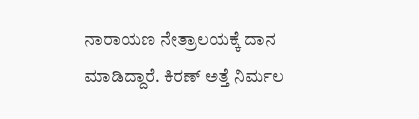ನಾರಾಯಣ ನೇತ್ರಾಲಯಕ್ಕೆ ದಾನ ಮಾಡಿದ್ದಾರೆ. ಕಿರಣ್ ಅತ್ತೆ ನಿರ್ಮಲ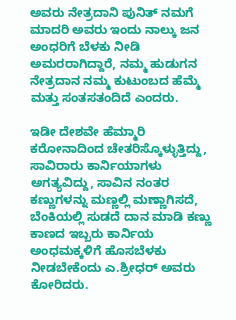ಅವರು ನೇತ್ರದಾನಿ ಪುನಿತ್ ನಮಗೆ ಮಾದರಿ ಅವರು ಇಂದು ನಾಲ್ಕು ಜನ ಅಂಧರಿಗೆ ಬೆಳಕು ನೀಡಿ ಅಮರರಾಗಿದ್ದಾರೆ, ನಮ್ಮ ಹುಡುಗನ ನೇತ್ರದಾನ ನಮ್ಮ ಕುಟುಂಬದ ಹೆಮ್ಮೆ ಮತ್ತು ಸಂತಸತಂದಿದೆ ಎಂದರು.

ಇಡೀ ದೇಶವೇ ಹೆಮ್ಮಾರಿ ಕರೋನಾದಿಂದ ಚೇತರಿಸ್ಕೊಳ್ಳುತ್ತಿದ್ದು, ಸಾವಿರಾರು ಕಾರ್ನಿಯಾಗಳು ಅಗತ್ಯವಿದ್ದು, ಸಾವಿನ ನಂತರ ಕಣ್ಣುಗಳನ್ನು ಮಣ್ಣಲ್ಲಿ ಮಣ್ಣಾಗಿಸದೆ, ಬೆಂಕಿಯಲ್ಲಿ ಸುಡದೆ ದಾನ ಮಾಡಿ ಕಣ್ಣು ಕಾಣದ ಇಬ್ಬರು ಕಾರ್ನಿಯ ಅಂಧಮಕ್ಕಳಿಗೆ ಹೊಸಬೆಳಕು ನೀಡಬೇಕೆಂದು ಎ.ಶ್ರೀಧರ್ ಅವರು ಕೋರಿದರು.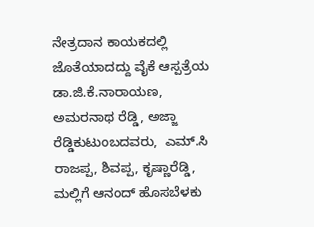ನೇತ್ರದಾನ ಕಾಯಕದಲ್ಲಿ ಜೊತೆಯಾದದ್ದು ವೈಕೆ ಆಸ್ಪತ್ರೆಯ ಡಾ.ಜಿ.ಕೆ.ನಾರಾಯಣ, ಅಮರನಾಥ ರೆಡ್ಡಿ, ಅಜ್ಜಾ ರೆಡ್ಡಿಕುಟುಂಬದವರು,  ಎಮ್.ಸಿ ರಾಜಪ್ಪ, ಶಿವಪ್ಪ, ಕೃಷ್ಣಾರೆಡ್ಡಿ, ಮಲ್ಲಿಗೆ ಆನಂದ್ ಹೊಸಬೆಳಕು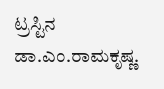ಟ್ರಸ್ಟಿನ ಡಾ.ಎಂ.ರಾಮಕೃಷ್ಣ.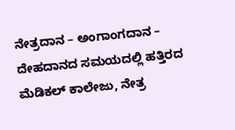ನೇತ್ರದಾನ – ಅಂಗಾಂಗದಾನ – ದೇಹದಾನದ ಸಮಯದಲ್ಲಿ ಹತ್ತಿರದ ಮೆಡಿಕಲ್ ಕಾಲೇಜು, ನೇತ್ರ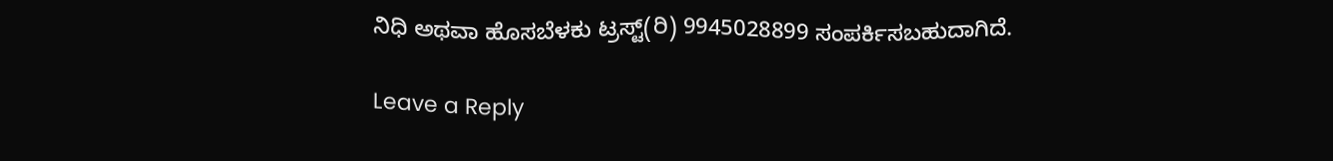ನಿಧಿ ಅಥವಾ ಹೊಸಬೆಳಕು ಟ್ರಸ್ಟ್(ರಿ) 9945028899 ಸಂಪರ್ಕಿಸಬಹುದಾಗಿದೆ.

Leave a Reply